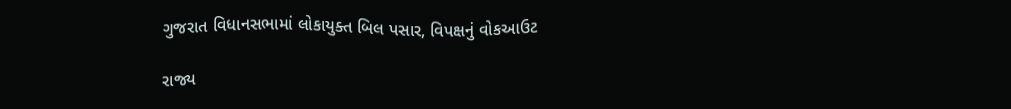ગુજરાત વિધાનસભામાં લોકાયુક્ત બિલ પસાર, વિપક્ષનું વોકઆઉટ

રાજ્ય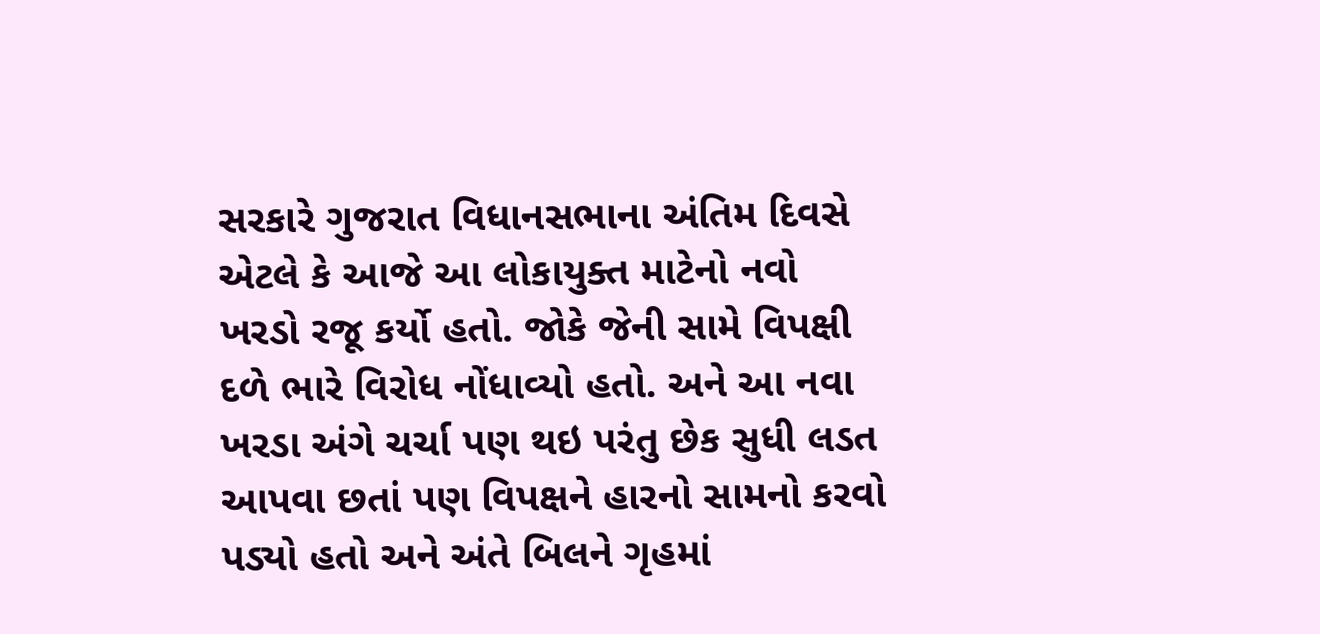સરકારે ગુજરાત વિધાનસભાના અંતિમ દિવસે એટલે કે આજે આ લોકાયુક્ત માટેનો નવો ખરડો રજૂ કર્યો હતો. જોકે જેની સામે વિપક્ષી દળે ભારે વિરોધ નોંધાવ્યો હતો. અને આ નવા ખરડા અંગે ચર્ચા પણ થઇ પરંતુ છેક સુધી લડત આપવા છતાં પણ વિપક્ષને હારનો સામનો કરવો પડ્યો હતો અને અંતે બિલને ગૃહમાં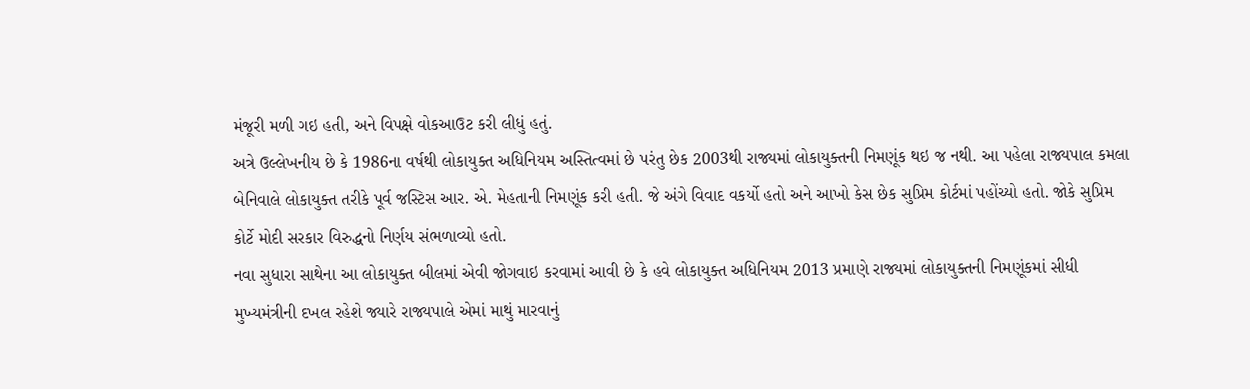મંજૂરી મળી ગઇ હતી, અને વિપક્ષે વોકઆઉટ કરી લીધું હતું.
અત્રે ઉલ્લેખનીય છે કે 1986ના વર્ષથી લોકાયુક્ત અધિનિયમ અસ્તિત્વમાં છે પરંતુ છેક 2003થી રાજ્યમાં લોકાયુક્તની નિમણૂંક થઇ જ નથી. આ પહેલા રાજ્યપાલ કમલા બેનિવાલે લોકાયુક્ત તરીકે પૂર્વ જસ્ટિસ આર. એ. મેહતાની નિમણૂંક કરી હતી. જે અંગે વિવાદ વકર્યો હતો અને આખો કેસ છેક સુપ્રિમ કોર્ટમાં પહોંચ્યો હતો. જોકે સુપ્રિમ કોર્ટે મોદી સરકાર વિરુદ્ધનો નિર્ણય સંભળાવ્યો હતો.
નવા સુધારા સાથેના આ લોકાયુક્ત બીલમાં એવી જોગવાઇ કરવામાં આવી છે કે હવે લોકાયુક્ત અધિનિયમ 2013 પ્રમાણે રાજ્યમાં લોકાયુક્તની નિમણૂંકમાં સીધી મુખ્યમંત્રીની દખલ રહેશે જ્યારે રાજ્યપાલે એમાં માથું મારવાનું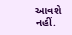આવશે નહીં.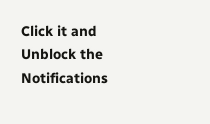Click it and Unblock the Notifications